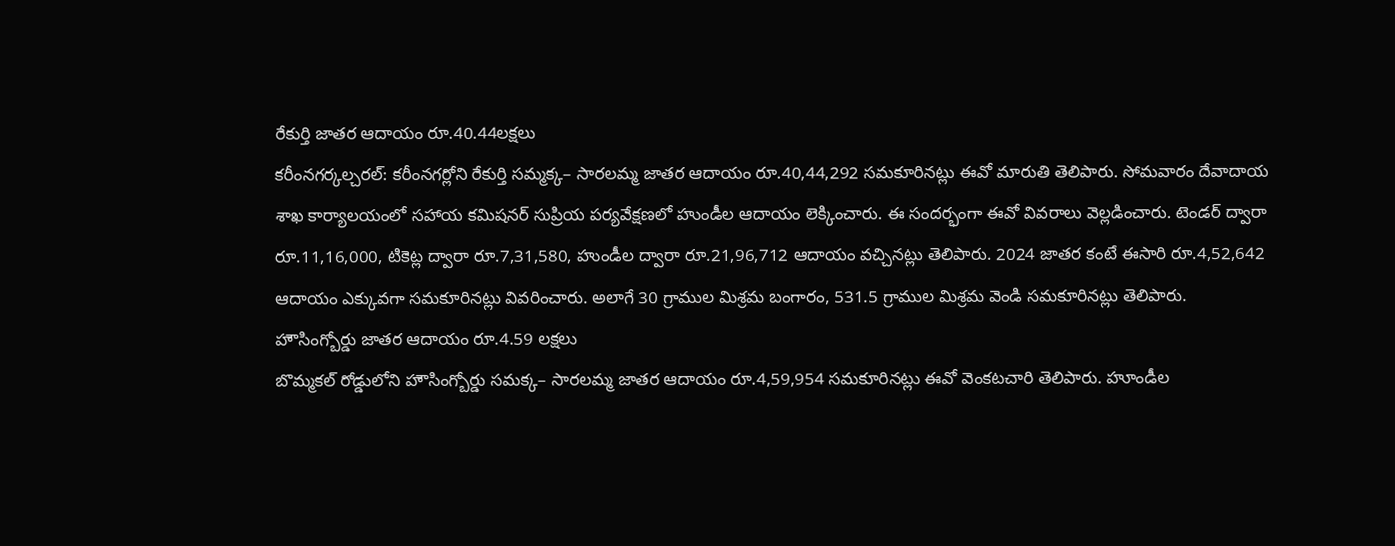రేకుర్తి జాతర ఆదాయం రూ.40.44లక్షలు
కరీంనగర్కల్చరల్: కరీంనగర్లోని రేకుర్తి సమ్మక్క– సారలమ్మ జాతర ఆదాయం రూ.40,44,292 సమకూరినట్లు ఈవో మారుతి తెలిపారు. సోమవారం దేవాదాయ శాఖ కార్యాలయంలో సహాయ కమిషనర్ సుప్రియ పర్యవేక్షణలో హుండీల ఆదాయం లెక్కించారు. ఈ సందర్భంగా ఈవో వివరాలు వెల్లడించారు. టెండర్ ద్వారా రూ.11,16,000, టికెట్ల ద్వారా రూ.7,31,580, హుండీల ద్వారా రూ.21,96,712 ఆదాయం వచ్చినట్లు తెలిపారు. 2024 జాతర కంటే ఈసారి రూ.4,52,642 ఆదాయం ఎక్కువగా సమకూరినట్లు వివరించారు. అలాగే 30 గ్రాముల మిశ్రమ బంగారం, 531.5 గ్రాముల మిశ్రమ వెండి సమకూరినట్లు తెలిపారు.
హౌసింగ్బోర్డు జాతర ఆదాయం రూ.4.59 లక్షలు
బొమ్మకల్ రోడ్డులోని హౌసింగ్బోర్డు సమక్క– సారలమ్మ జాతర ఆదాయం రూ.4,59,954 సమకూరినట్లు ఈవో వెంకటచారి తెలిపారు. హూండీల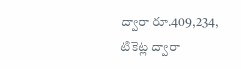ద్వారా రూ.409,234, టికెట్ల ద్వారా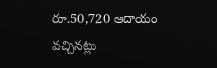రూ.50,720 ఆదాయం వచ్చినట్లు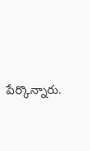పేర్కొన్నారు.